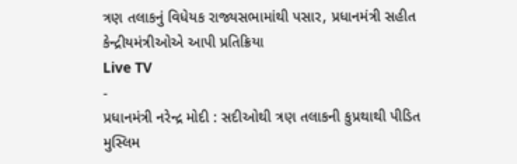ત્રણ તલાકનું વિધેયક રાજ્યસભામાંથી પસાર, પ્રધાનમંત્રી સહીત કેન્દ્રીયમંત્રીઓએ આપી પ્રતિક્રિયા
Live TV
-
પ્રધાનમંત્રી નરેન્દ્ર મોદી : સદીઓથી ત્રણ તલાકની કુપ્રથાથી પીડિત મુસ્લિમ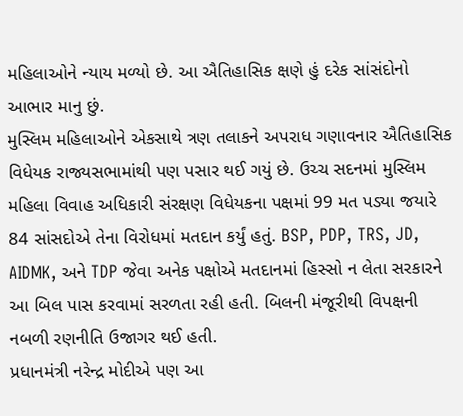મહિલાઓને ન્યાય મળ્યો છે. આ ઐતિહાસિક ક્ષણે હું દરેક સાંસંદોનો આભાર માનુ છું.
મુસ્લિમ મહિલાઓને એકસાથે ત્રણ તલાકને અપરાધ ગણાવનાર ઐતિહાસિક વિધેયક રાજ્યસભામાંથી પણ પસાર થઈ ગયું છે. ઉચ્ચ સદનમાં મુસ્લિમ મહિલા વિવાહ અધિકારી સંરક્ષણ વિધેયકના પક્ષમાં 99 મત પડ્યા જયારે 84 સાંસદોએ તેના વિરોધમાં મતદાન કર્યું હતું. BSP, PDP, TRS, JD, AIDMK, અને TDP જેવા અનેક પક્ષોએ મતદાનમાં હિસ્સો ન લેતા સરકારને આ બિલ પાસ કરવામાં સરળતા રહી હતી. બિલની મંજૂરીથી વિપક્ષની નબળી રણનીતિ ઉજાગર થઈ હતી.
પ્રધાનમંત્રી નરેન્દ્ર મોદીએ પણ આ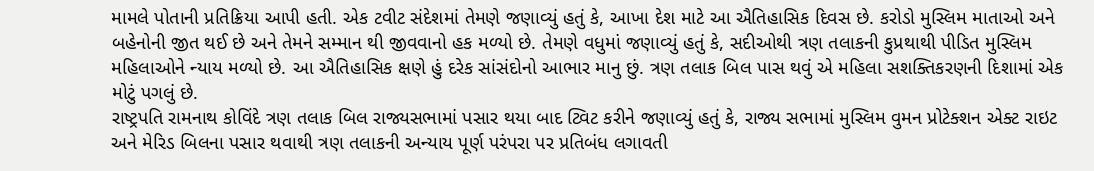મામલે પોતાની પ્રતિક્રિયા આપી હતી. એક ટવીટ સંદેશમાં તેમણે જણાવ્યું હતું કે, આખા દેશ માટે આ ઐતિહાસિક દિવસ છે. કરોડો મુસ્લિમ માતાઓ અને બહેનોની જીત થઈ છે અને તેમને સમ્માન થી જીવવાનો હક મળ્યો છે. તેમણે વધુમાં જણાવ્યું હતું કે, સદીઓથી ત્રણ તલાકની કુપ્રથાથી પીડિત મુસ્લિમ મહિલાઓને ન્યાય મળ્યો છે. આ ઐતિહાસિક ક્ષણે હું દરેક સાંસંદોનો આભાર માનુ છું. ત્રણ તલાક બિલ પાસ થવું એ મહિલા સશક્તિકરણની દિશામાં એક મોટું પગલું છે.
રાષ્ટ્રપતિ રામનાથ કોવિંદે ત્રણ તલાક બિલ રાજ્યસભામાં પસાર થયા બાદ ટ્વિટ કરીને જણાવ્યું હતું કે, રાજ્ય સભામાં મુસ્લિમ વુમન પ્રોટેક્શન એક્ટ રાઇટ અને મેરિડ બિલના પસાર થવાથી ત્રણ તલાકની અન્યાય પૂર્ણ પરંપરા પર પ્રતિબંધ લગાવતી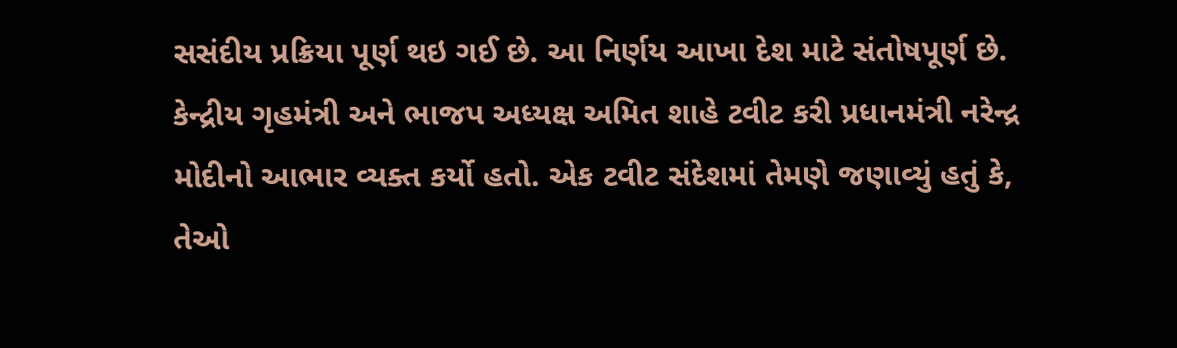સસંદીય પ્રક્રિયા પૂર્ણ થઇ ગઈ છે. આ નિર્ણય આખા દેશ માટે સંતોષપૂર્ણ છે.
કેન્દ્રીય ગૃહમંત્રી અને ભાજપ અધ્યક્ષ અમિત શાહે ટવીટ કરી પ્રધાનમંત્રી નરેન્દ્ર મોદીનો આભાર વ્યક્ત કર્યો હતો. એક ટવીટ સંદેશમાં તેમણે જણાવ્યું હતું કે, તેઓ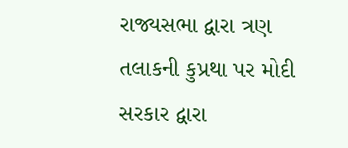રાજ્યસભા દ્વારા ત્રણ તલાકની કુપ્રથા પર મોદી સરકાર દ્વારા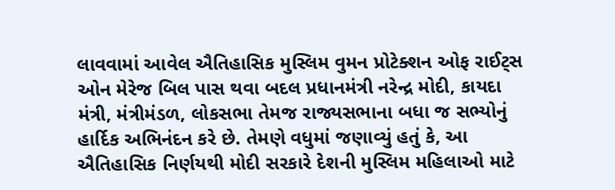લાવવામાં આવેલ ઐતિહાસિક મુસ્લિમ વુમન પ્રોટેક્શન ઓફ રાઈટ્સ ઓન મેરેજ બિલ પાસ થવા બદલ પ્રધાનમંત્રી નરેન્દ્ર મોદી, કાયદા મંત્રી, મંત્રીમંડળ, લોકસભા તેમજ રાજ્યસભાના બધા જ સભ્યોનું હાર્દિક અભિનંદન કરે છે. તેમણે વધુમાં જણાવ્યું હતું કે, આ ઐતિહાસિક નિર્ણયથી મોદી સરકારે દેશની મુસ્લિમ મહિલાઓ માટે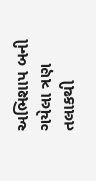અભિશાપ બની ગયેલા ત્રણ તલાકથી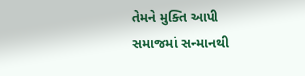તેમને મુક્તિ આપી સમાજમાં સન્માનથી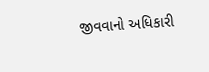જીવવાનો અધિકારી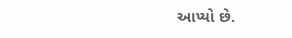આપ્યો છે.